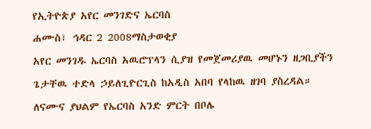የኢትዮጵያ አየር መንገድና ኤርባስ
ሐሙስ፣ ኅዳር 2 2008ማስታወቂያ
አየር መንገዱ ኤርባስ አዉሮፕላን ሲያዝ የመጀመሪያዉ መሆኑን ዘጋቢያችን ጌታቸዉ ተድላ ኃይለጊዮርጊስ ከአዲስ አበባ የላከዉ ዘገባ ያስረዳል። ለናሙና ያህልም የኤርባስ አንድ ምርት በቦሌ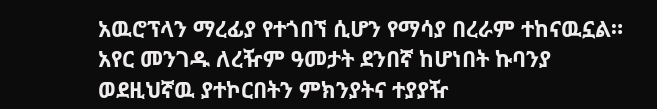አዉሮፕላን ማረፊያ የተጎበኘ ሲሆን የማሳያ በረራም ተከናዉኗል። አየር መንገዱ ለረዥም ዓመታት ደንበኛ ከሆነበት ኩባንያ ወደዚህኛዉ ያተኮርበትን ምክንያትና ተያያዥ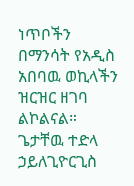ነጥቦችን በማንሳት የአዲስ አበባዉ ወኪላችን ዝርዝር ዘገባ ልኮልናል።
ጌታቸዉ ተድላ ኃይለጊዮርጊስ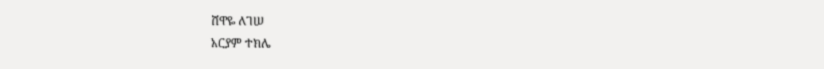ሸዋዬ ለገሠ
አርያም ተክሌ